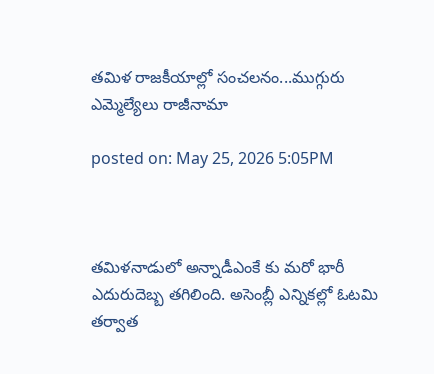తమిళ రాజకీయాల్లో సంచలనం...ముగ్గురు ఎమ్మెల్యేలు రాజీనామా

posted on: May 25, 2026 5:05PM



తమిళనాడులో అన్నాడీఎంకే కు మరో భారీ ఎదురుదెబ్బ తగిలింది. అసెంబ్లీ ఎన్నికల్లో ఓటమి తర్వాత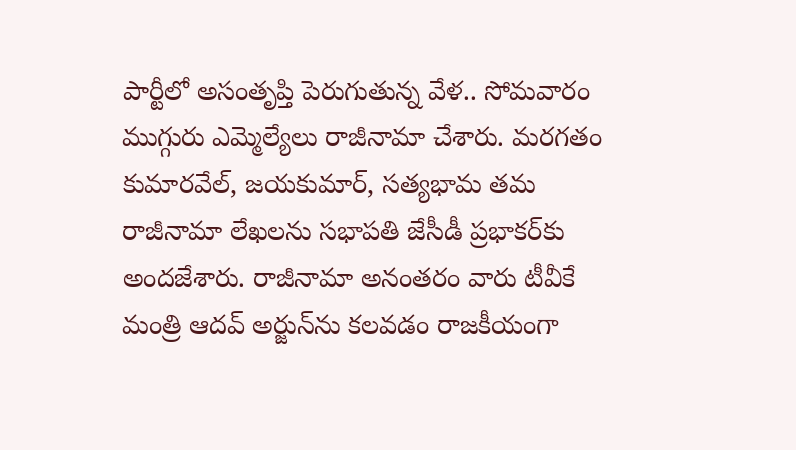పార్టీలో అసంతృప్తి పెరుగుతున్న వేళ.. సోమవారం ముగ్గురు ఎమ్మెల్యేలు రాజీనామా చేశారు. మరగతం కుమారవేల్‌, జయకుమార్‌, సత్యభామ తమ రాజీనామా లేఖలను సభాపతి జేసీడీ ప్రభాకర్‌కు అందజేశారు. రాజీనామా అనంతరం వారు టీవీకే మంత్రి ఆదవ్ అర్జున్‌ను కలవడం రాజకీయంగా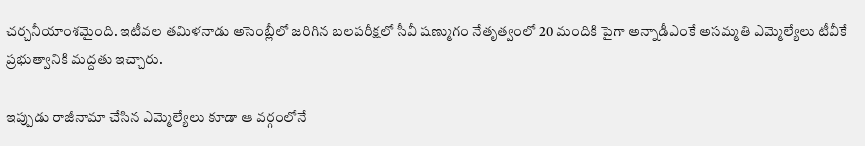చర్చనీయాంశమైంది. ఇటీవల తమిళనాడు అసెంబ్లీలో జరిగిన బలపరీక్షలో సీవీ షణ్ముగం నేతృత్వంలో 20 మందికి పైగా అన్నాడీఎంకే అసమ్మతి ఎమ్మెల్యేలు టీవీకే ప్రభుత్వానికి మద్దతు ఇచ్చారు.

ఇప్పుడు రాజీనామా చేసిన ఎమ్మెల్యేలు కూడా ఆ వర్గంలోనే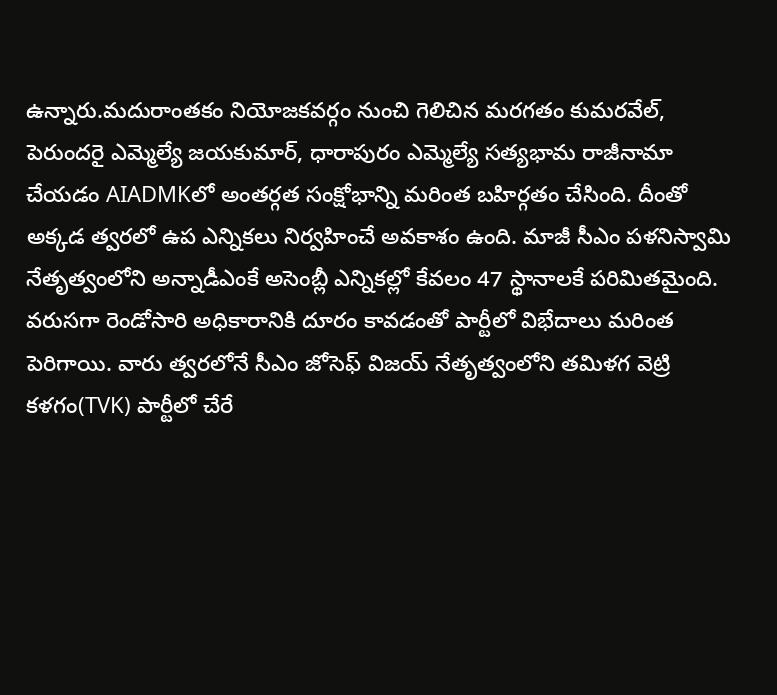ఉన్నారు.మదురాంతకం నియోజకవర్గం నుంచి గెలిచిన మరగతం కుమరవేల్‌, పెరుందరై ఎమ్మెల్యే జయకుమార్‌, ధారాపురం ఎమ్మెల్యే సత్యభామ రాజీనామా చేయడం AIADMKలో అంతర్గత సంక్షోభాన్ని మరింత బహిర్గతం చేసింది. దీంతో అక్కడ త్వరలో ఉప ఎన్నికలు నిర్వహించే అవకాశం ఉంది. మాజీ సీఎం పళనిస్వామి నేతృత్వంలోని అన్నాడీఎంకే అసెంబ్లీ ఎన్నికల్లో కేవలం 47 స్థానాలకే పరిమితమైంది. వరుసగా రెండోసారి అధికారానికి దూరం కావడంతో పార్టీలో విభేదాలు మరింత పెరిగాయి. వారు త్వరలోనే సీఎం జోసెఫ్ విజయ్ నేతృత్వంలోని తమిళగ వెట్రి కళగం(TVK) పార్టీలో చేరే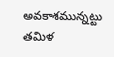అవకాశమున్నట్టు తమిళ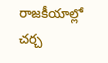రాజకీయాల్లో చర్చ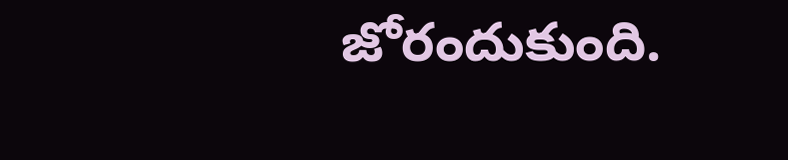జోరందుకుంది.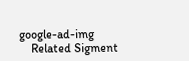google-ad-img
    Related Sigment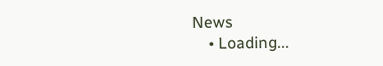News
    • Loading...